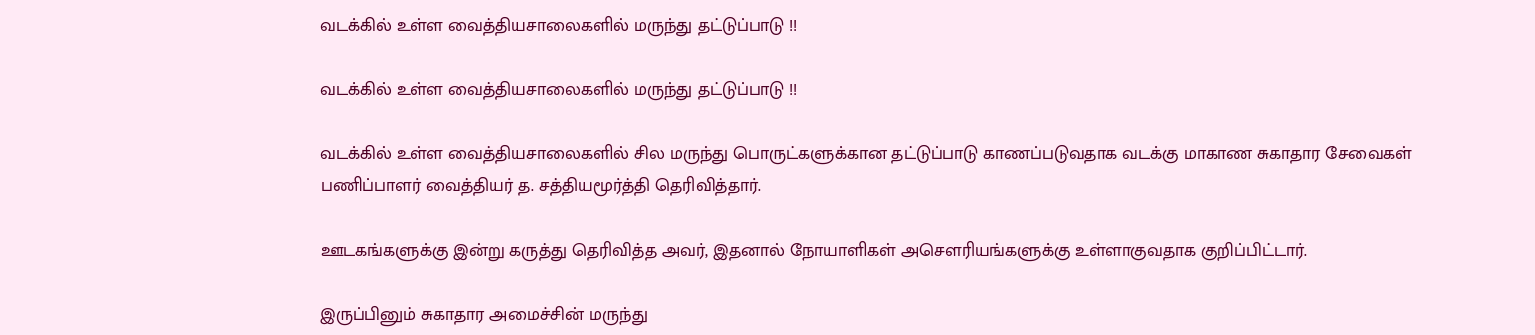வடக்கில் உள்ள வைத்தியசாலைகளில் மருந்து தட்டுப்பாடு !!

வடக்கில் உள்ள வைத்தியசாலைகளில் மருந்து தட்டுப்பாடு !!

வடக்கில் உள்ள வைத்தியசாலைகளில் சில மருந்து பொருட்களுக்கான தட்டுப்பாடு காணப்படுவதாக வடக்கு மாகாண சுகாதார சேவைகள் பணிப்பாளர் வைத்தியர் த. சத்தியமூர்த்தி தெரிவித்தார்.

ஊடகங்களுக்கு இன்று கருத்து தெரிவித்த அவர், இதனால் நோயாளிகள் அசௌரியங்களுக்கு உள்ளாகுவதாக குறிப்பிட்டார்.

இருப்பினும் சுகாதார அமைச்சின் மருந்து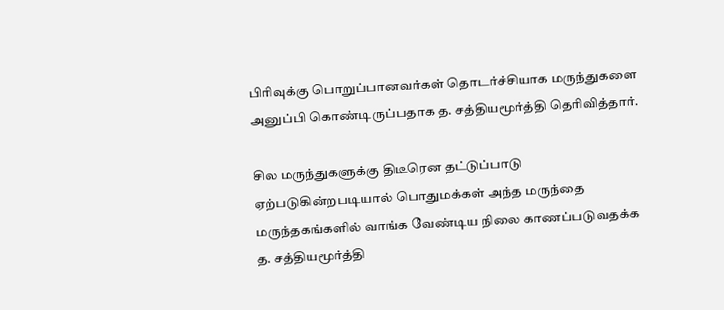பிரிவுக்கு பொறுப்பானவர்கள் தொடர்ச்சியாக மருந்துகளை அனுப்பி கொண்டிருப்பதாக த. சத்தியமூர்த்தி தெரிவித்தார்.

சில மருந்துகளுக்கு திடீரென தட்டுப்பாடு ஏற்படுகின்றபடியால் பொதுமக்கள் அந்த மருந்தை மருந்தகங்களில் வாங்க வேண்டிய நிலை காணப்படுவதக்க த. சத்தியமூர்த்தி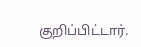குறிப்பிட்டார்.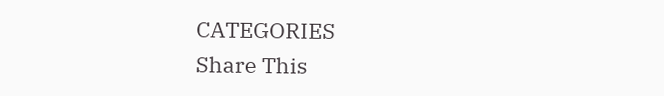CATEGORIES
Share This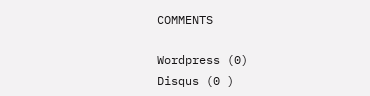COMMENTS

Wordpress (0)
Disqus (0 )